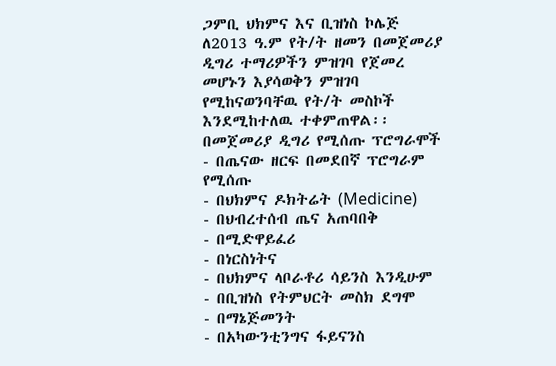ጋምቢ ህክምና እና ቢዝነስ ኮሌጅ ለ2013 ዓ.ም የት/ት ዘመን በመጀመሪያ ዲግሪ ተማሪዎችን ምዝገባ የጀመረ መሆኑን እያሳወቅን ምዝገባ የሚከናወንባቸዉ የት/ት መስኮች እንደሚከተለዉ ተቀምጠዋል፡፡
በመጀመሪያ ዲግሪ የሚሰጡ ፕሮግራሞች
- በጤናው ዘርፍ በመደበኛ ፕሮግራም የሚሰጡ
- በህክምና ዶክትሬት (Medicine)
- በህብረተሰብ ጤና አጠባበቅ
- በሚድዋይፈሪ
- በነርስነትና
- በህክምና ላቦራቶሪ ሳይንስ እንዲሁም
- በቢዝነስ የትምህርት መስክ ደግሞ
- በማኔጅመንት
- በአካውንቲንግና ፋይናንስ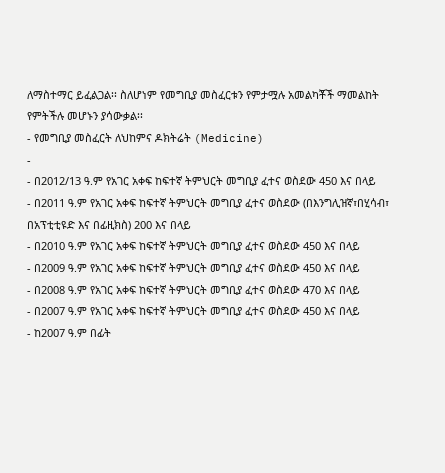ለማስተማር ይፈልጋል፡፡ ስለሆነም የመግቢያ መስፈርቱን የምታሟሉ አመልካቾች ማመልከት የምትችሉ መሆኑን ያሳውቃል፡፡
- የመግቢያ መስፈርት ለህከምና ዶክትሬት (Medicine)
-
- በ2012/13 ዓ.ም የአገር አቀፍ ከፍተኛ ትምህርት መግቢያ ፈተና ወስደው 450 እና በላይ
- በ2011 ዓ.ም የአገር አቀፍ ከፍተኛ ትምህርት መግቢያ ፈተና ወስደው (በእንግሊዝኛ፣በሂሳብ፣ በአፕቲቲዩድ እና በፊዚክስ) 200 እና በላይ
- በ2010 ዓ.ም የአገር አቀፍ ከፍተኛ ትምህርት መግቢያ ፈተና ወስደው 450 እና በላይ
- በ2009 ዓ.ም የአገር አቀፍ ከፍተኛ ትምህርት መግቢያ ፈተና ወስደው 450 እና በላይ
- በ2008 ዓ.ም የአገር አቀፍ ከፍተኛ ትምህርት መግቢያ ፈተና ወስደው 470 እና በላይ
- በ2007 ዓ.ም የአገር አቀፍ ከፍተኛ ትምህርት መግቢያ ፈተና ወስደው 450 እና በላይ
- ከ2007 ዓ.ም በፊት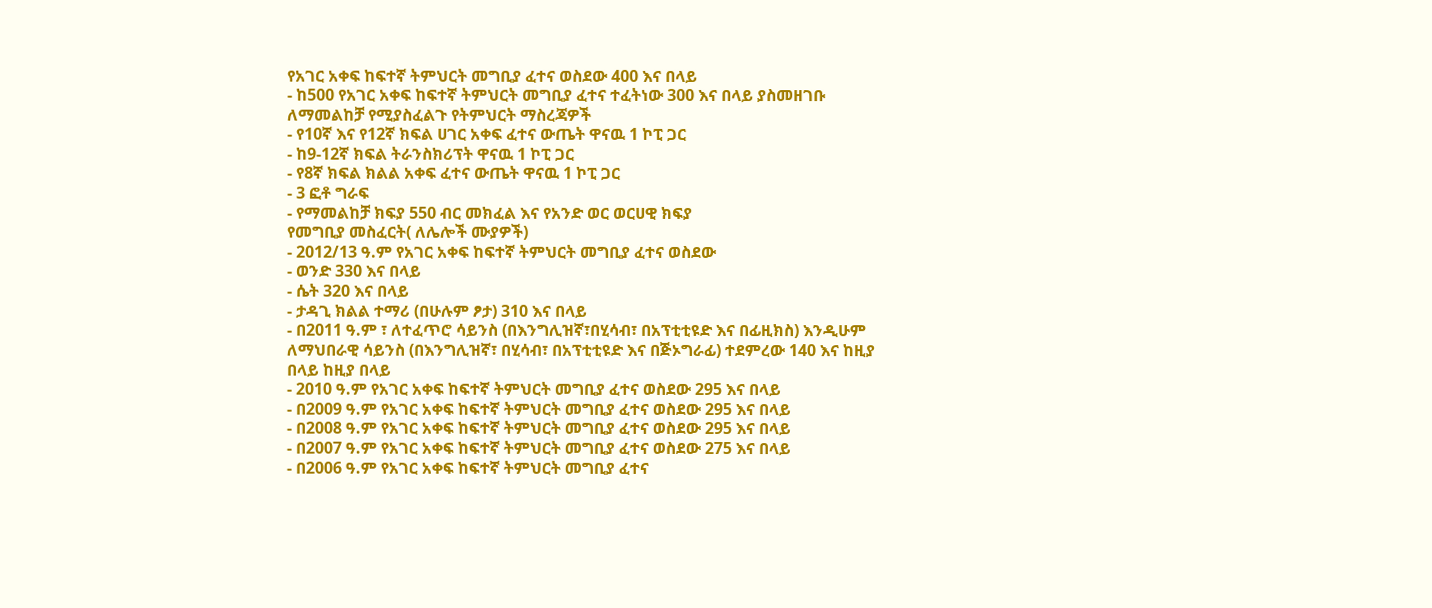የአገር አቀፍ ከፍተኛ ትምህርት መግቢያ ፈተና ወስደው 400 እና በላይ
- ከ500 የአገር አቀፍ ከፍተኛ ትምህርት መግቢያ ፈተና ተፈትነው 300 እና በላይ ያስመዘገቡ
ለማመልከቻ የሚያስፈልጉ የትምህርት ማስረጃዎች
- የ10ኛ እና የ12ኛ ክፍል ሀገር አቀፍ ፈተና ውጤት ዋናዉ 1 ኮፒ ጋር
- ከ9-12ኛ ክፍል ትራንስክሪፕት ዋናዉ 1 ኮፒ ጋር
- የ8ኛ ክፍል ክልል አቀፍ ፈተና ውጤት ዋናዉ 1 ኮፒ ጋር
- 3 ፎቶ ግራፍ
- የማመልከቻ ክፍያ 550 ብር መክፈል እና የአንድ ወር ወርሀዊ ክፍያ
የመግቢያ መስፈርት( ለሌሎች ሙያዎች)
- 2012/13 ዓ.ም የአገር አቀፍ ከፍተኛ ትምህርት መግቢያ ፈተና ወስደው
- ወንድ 330 እና በላይ
- ሴት 320 እና በላይ
- ታዳጊ ክልል ተማሪ (በሁሉም ፆታ) 310 እና በላይ
- በ2011 ዓ.ም ፣ ለተፈጥሮ ሳይንስ (በእንግሊዝኛ፣በሂሳብ፣ በአፕቲቲዩድ እና በፊዚክስ) እንዲሁም ለማህበራዊ ሳይንስ (በእንግሊዝኛ፣ በሂሳብ፣ በአፕቲቲዩድ እና በጅኦግራፊ) ተደምረው 140 እና ከዚያ በላይ ከዚያ በላይ
- 2010 ዓ.ም የአገር አቀፍ ከፍተኛ ትምህርት መግቢያ ፈተና ወስደው 295 እና በላይ
- በ2009 ዓ.ም የአገር አቀፍ ከፍተኛ ትምህርት መግቢያ ፈተና ወስደው 295 እና በላይ
- በ2008 ዓ.ም የአገር አቀፍ ከፍተኛ ትምህርት መግቢያ ፈተና ወስደው 295 እና በላይ
- በ2007 ዓ.ም የአገር አቀፍ ከፍተኛ ትምህርት መግቢያ ፈተና ወስደው 275 እና በላይ
- በ2006 ዓ.ም የአገር አቀፍ ከፍተኛ ትምህርት መግቢያ ፈተና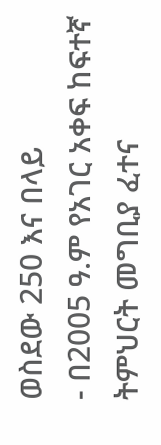ወስደው 250 እና በላይ
- በ2005 ዓ.ም የአገር አቀፍ ከፍተኛ ትምህርት መግቢያ ፈተና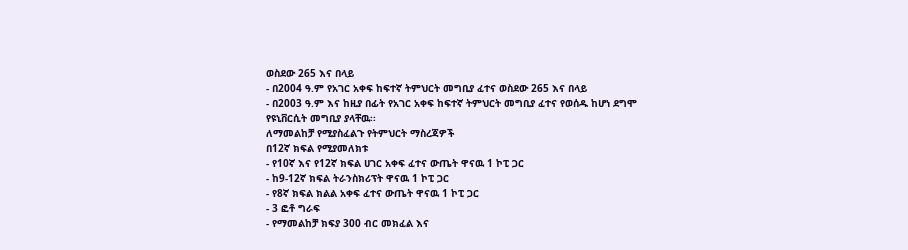ወስደው 265 እና በላይ
- በ2004 ዓ.ም የአገር አቀፍ ከፍተኛ ትምህርት መግቢያ ፈተና ወስደው 265 እና በላይ
- በ2003 ዓ.ም እና ከዚያ በፊት የአገር አቀፍ ከፍተኛ ትምህርት መግቢያ ፈተና የወሰዱ ከሆነ ደግሞ የዩኒቨርሲት መግቢያ ያላቸዉ፡፡
ለማመልከቻ የሚያስፈልጉ የትምህርት ማስረጃዎች
በ12ኛ ክፍል የሚያመለክቱ
- የ10ኛ እና የ12ኛ ክፍል ሀገር አቀፍ ፈተና ውጤት ዋናዉ 1 ኮፒ ጋር
- ከ9-12ኛ ክፍል ትራንስክሪፕት ዋናዉ 1 ኮፒ ጋር
- የ8ኛ ክፍል ክልል አቀፍ ፈተና ውጤት ዋናዉ 1 ኮፒ ጋር
- 3 ፎቶ ግራፍ
- የማመልከቻ ክፍያ 300 ብር መክፈል እና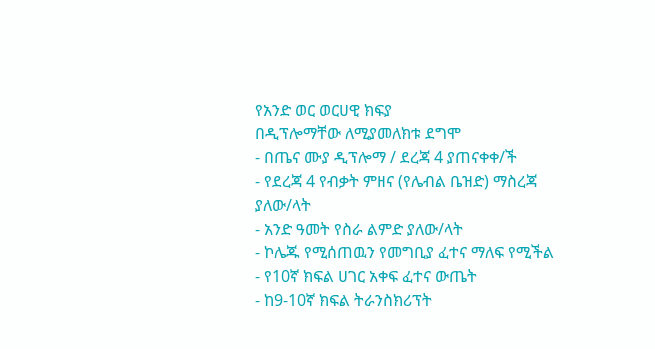የአንድ ወር ወርሀዊ ክፍያ
በዲፕሎማቸው ለሚያመለክቱ ደግሞ
- በጤና ሙያ ዲፕሎማ / ደረጃ 4 ያጠናቀቀ/ች
- የደረጃ 4 የብቃት ምዘና (የሌብል ቤዝድ) ማስረጃ ያለው/ላት
- አንድ ዓመት የስራ ልምድ ያለው/ላት
- ኮሌጁ የሚሰጠዉን የመግቢያ ፈተና ማለፍ የሚችል
- የ10ኛ ክፍል ሀገር አቀፍ ፈተና ውጤት
- ከ9-10ኛ ክፍል ትራንስክሪፕት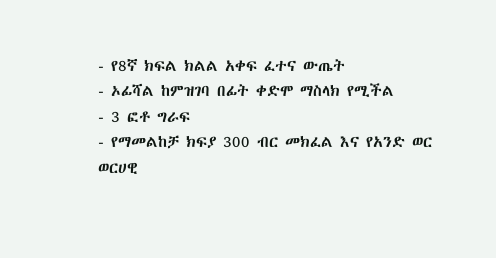- የ8ኛ ክፍል ክልል አቀፍ ፈተና ውጤት
- ኦፊሻል ከምዝገባ በፊት ቀድሞ ማስላክ የሚችል
- 3 ፎቶ ግራፍ
- የማመልከቻ ክፍያ 300 ብር መክፈል እና የአንድ ወር ወርሀዊ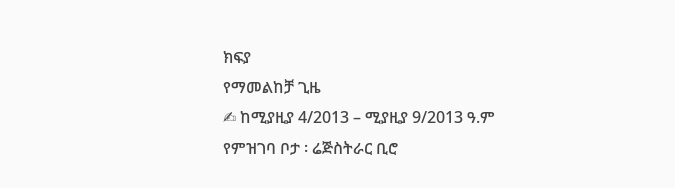ክፍያ
የማመልከቻ ጊዜ
✍ ከሚያዚያ 4/2013 – ሚያዚያ 9/2013 ዓ.ም
የምዝገባ ቦታ ፡ ሬጅስትራር ቢሮ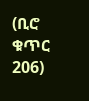(ቢሮ ቁጥር 206)